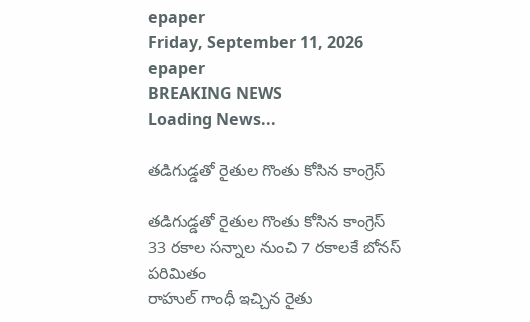epaper
Friday, September 11, 2026
epaper
BREAKING NEWS
Loading News...

తడిగుడ్డతో రైతుల గొంతు కోసిన కాంగ్రెస్

తడిగుడ్డతో రైతుల గొంతు కోసిన కాంగ్రెస్
33 రకాల సన్నాల నుంచి 7 రకాలకే బోనస్ పరిమితం
రాహుల్ గాంధీ ఇచ్చిన రైతు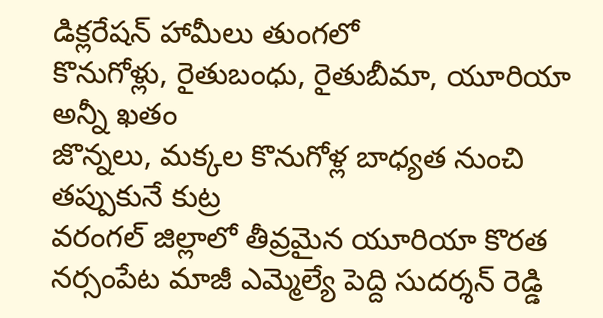డిక్లరేషన్ హామీలు తుంగలో
కొనుగోళ్లు, రైతుబంధు, రైతుబీమా, యూరియా అన్నీ ఖతం
జొన్నలు, మక్కల కొనుగోళ్ల బాధ్యత నుంచి తప్పుకునే కుట్ర
వరంగల్ జిల్లాలో తీవ్రమైన యూరియా కొరత
న‌ర్సంపేట మాజీ ఎమ్మెల్యే పెద్ది సుదర్శన్ రెడ్డి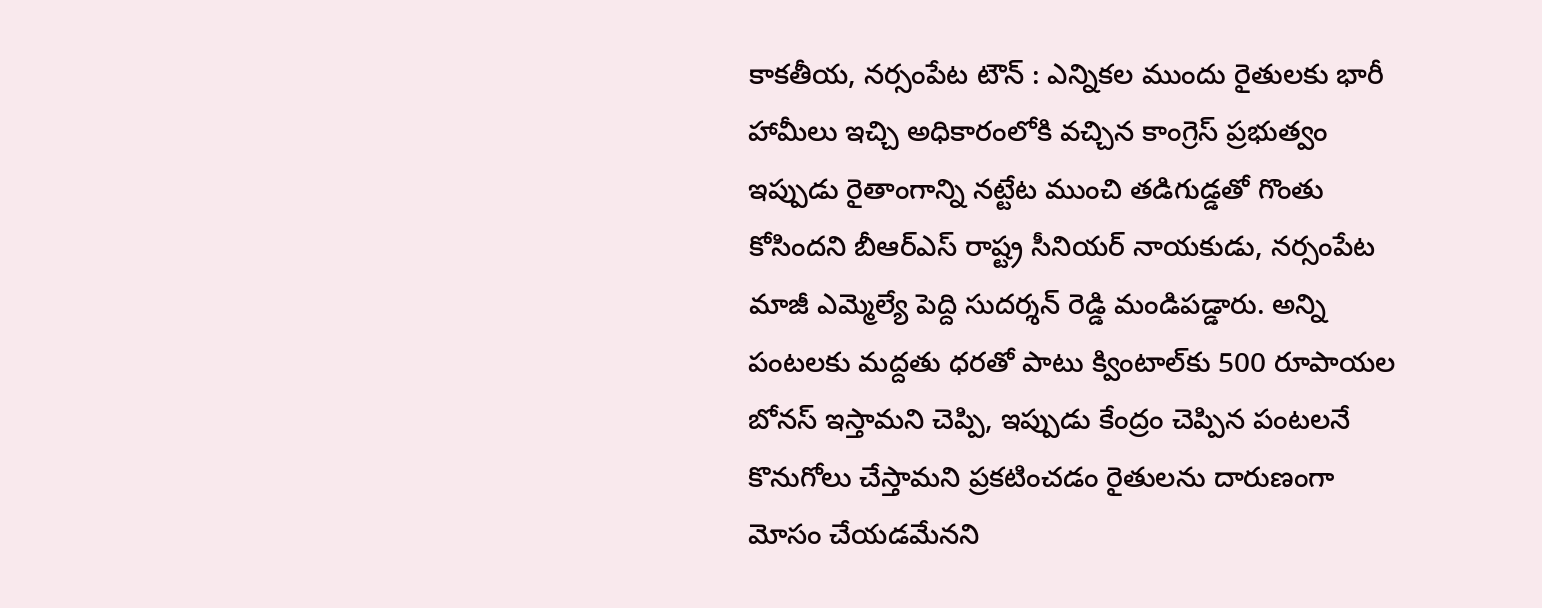కాక‌తీయ‌, న‌ర్సంపేట టౌన్ : ఎన్నికల ముందు రైతులకు భారీ హామీలు ఇచ్చి అధికారంలోకి వచ్చిన కాంగ్రెస్ ప్రభుత్వం ఇప్పుడు రైతాంగాన్ని నట్టేట ముంచి తడిగుడ్డతో గొంతు కోసిందని బీఆర్ఎస్ రాష్ట్ర సీనియర్ నాయకుడు, నర్సంపేట మాజీ ఎమ్మెల్యే పెద్ది సుదర్శన్ రెడ్డి మండిపడ్డారు. అన్ని పంటలకు మద్దతు ధరతో పాటు క్వింటాల్‌కు 500 రూపాయల బోనస్ ఇస్తామని చెప్పి, ఇప్పుడు కేంద్రం చెప్పిన పంటలనే కొనుగోలు చేస్తామని ప్రకటించడం రైతులను దారుణంగా మోసం చేయడమేనని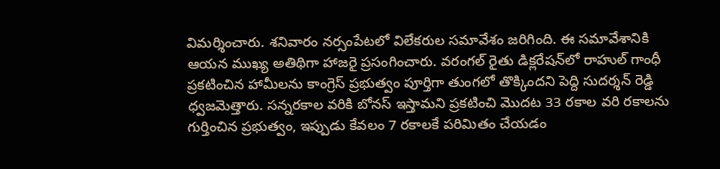విమర్శించారు. శనివారం నర్సంపేటలో విలేకరుల సమావేశం జరిగింది. ఈ సమావేశానికి ఆయన ముఖ్య అతిథిగా హాజరై ప్రసంగించారు. వరంగల్ రైతు డిక్లరేషన్‌లో రాహుల్ గాంధీ ప్రకటించిన హామీలను కాంగ్రెస్ ప్రభుత్వం పూర్తిగా తుంగలో తొక్కిందని పెద్ది సుదర్శన్ రెడ్డి ధ్వజమెత్తారు. సన్నరకాల వరికి బోనస్ ఇస్తామని ప్రకటించి మొదట 33 రకాల వరి రకాలను గుర్తించిన ప్రభుత్వం, ఇప్పుడు కేవలం 7 రకాలకే పరిమితం చేయడం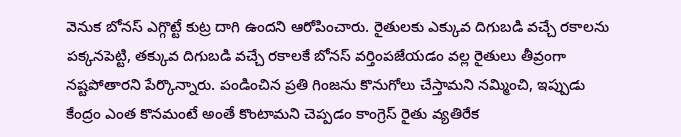వెనుక బోనస్ ఎగ్గొట్టే కుట్ర దాగి ఉందని ఆరోపించారు. రైతులకు ఎక్కువ దిగుబడి వచ్చే రకాలను పక్కనపెట్టి, తక్కువ దిగుబడి వచ్చే రకాలకే బోనస్ వర్తింపజేయడం వల్ల రైతులు తీవ్రంగా నష్టపోతారని పేర్కొన్నారు. పండించిన ప్రతి గింజను కొనుగోలు చేస్తామని నమ్మించి, ఇప్పుడు కేంద్రం ఎంత కొనమంటే అంతే కొంటామని చెప్పడం కాంగ్రెస్ రైతు వ్యతిరేక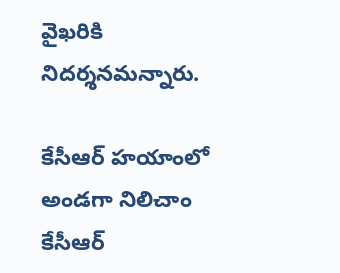వైఖరికి నిదర్శనమన్నారు.

కేసీఆర్ హయాంలో అండగా నిలిచాం
కేసీఆర్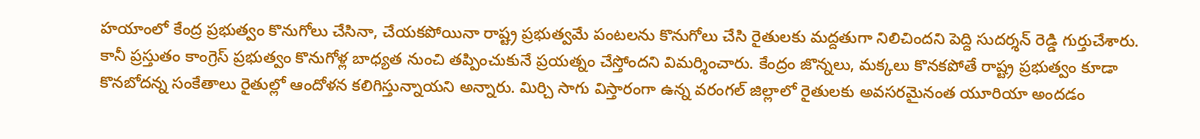హయాంలో కేంద్ర ప్రభుత్వం కొనుగోలు చేసినా, చేయకపోయినా రాష్ట్ర ప్రభుత్వమే పంటలను కొనుగోలు చేసి రైతులకు మద్దతుగా నిలిచిందని పెద్ది సుదర్శన్ రెడ్డి గుర్తుచేశారు. కానీ ప్రస్తుతం కాంగ్రెస్ ప్రభుత్వం కొనుగోళ్ల బాధ్యత నుంచి తప్పించుకునే ప్రయత్నం చేస్తోందని విమర్శించారు. కేంద్రం జొన్నలు, మక్కలు కొనకపోతే రాష్ట్ర ప్రభుత్వం కూడా కొనబోదన్న సంకేతాలు రైతుల్లో ఆందోళన కలిగిస్తున్నాయని అన్నారు. మిర్చి సాగు విస్తారంగా ఉన్న వరంగల్ జిల్లాలో రైతులకు అవసరమైనంత యూరియా అందడం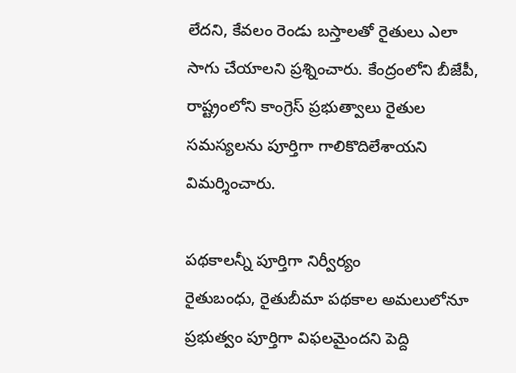లేదని, కేవలం రెండు బస్తాలతో రైతులు ఎలా సాగు చేయాలని ప్రశ్నించారు. కేంద్రంలోని బీజేపీ, రాష్ట్రంలోని కాంగ్రెస్ ప్రభుత్వాలు రైతుల సమస్యలను పూర్తిగా గాలికొదిలేశాయని విమర్శించారు.

పథకాలన్నీ పూర్తిగా నిర్వీర్యం
రైతుబంధు, రైతుబీమా పథకాల అమలులోనూ ప్రభుత్వం పూర్తిగా విఫలమైందని పెద్ది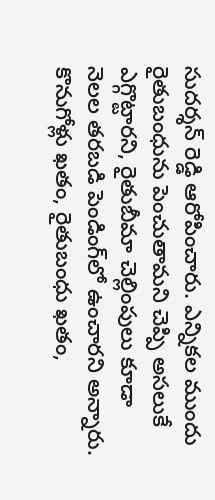సుదర్శన్ రెడ్డి ఆరోపించారు. ఎన్నికల ముందు రైతుబంధును పెంచుతామని చెప్పి అసలుకే ఎగ్గొట్టారని, రైతుబీమా చెల్లింపులు కూడా నెలల తరబడి పెండింగ్‌లో ఉంచారని అన్నారు. కొనుగోళ్లు ఖతం, రైతుబంధు ఖతం,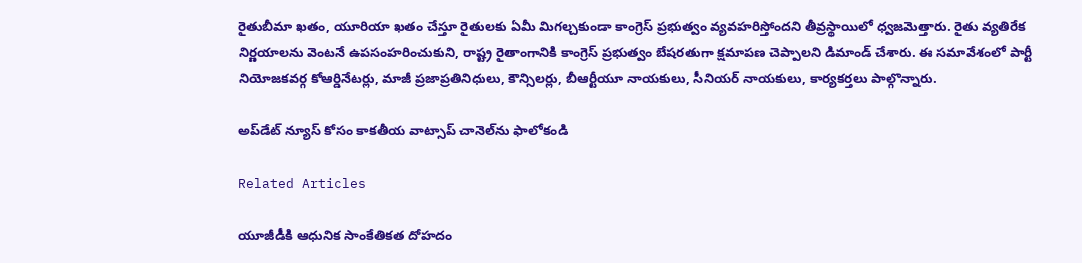రైతుబీమా ఖతం, యూరియా ఖతం చేస్తూ రైతులకు ఏమీ మిగల్చకుండా కాంగ్రెస్ ప్రభుత్వం వ్యవహరిస్తోందని తీవ్రస్థాయిలో ధ్వజమెత్తారు. రైతు వ్యతిరేక నిర్ణయాలను వెంటనే ఉపసంహరించుకుని, రాష్ట్ర రైతాంగానికి కాంగ్రెస్ ప్రభుత్వం బేషరతుగా క్షమాపణ చెప్పాలని డిమాండ్ చేశారు. ఈ సమావేశంలో పార్టీ నియోజకవర్గ కోఆర్డినేటర్లు, మాజీ ప్రజాప్రతినిధులు, కౌన్సిలర్లు, బీఆర్టీయూ నాయకులు, సీనియర్ నాయకులు, కార్యకర్తలు పాల్గొన్నారు.

అప్‌డేట్ న్యూస్ కోసం కాక‌తీయ వాట్సాప్ చానెల్‌ను ఫాలోకండి

Related Articles

యూజీడీకి ఆధునిక సాంకేతికత దోహదం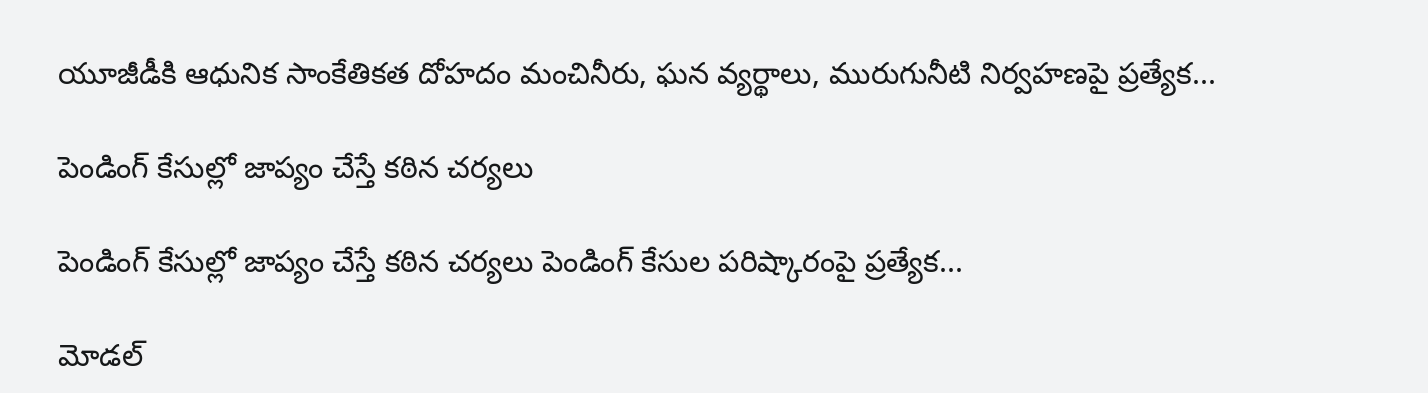యూజీడీకి ఆధునిక సాంకేతికత దోహదం మంచినీరు, ఘన వ్యర్థాలు, మురుగునీటి నిర్వహణపై ప్రత్యేక...

పెండింగ్‌ కేసుల్లో జాప్యం చేస్తే కఠిన చర్యలు

పెండింగ్‌ కేసుల్లో జాప్యం చేస్తే కఠిన చర్యలు పెండింగ్‌ కేసుల పరిష్కారంపై ప్రత్యేక...

మోడల్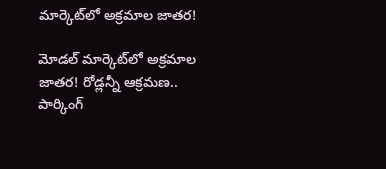మార్కెట్‌లో అక్రమాల జాతర!

మోడల్ మార్కెట్‌లో అక్రమాల జాతర! రోడ్లన్నీ ఆక్రమణ.. పార్కింగ్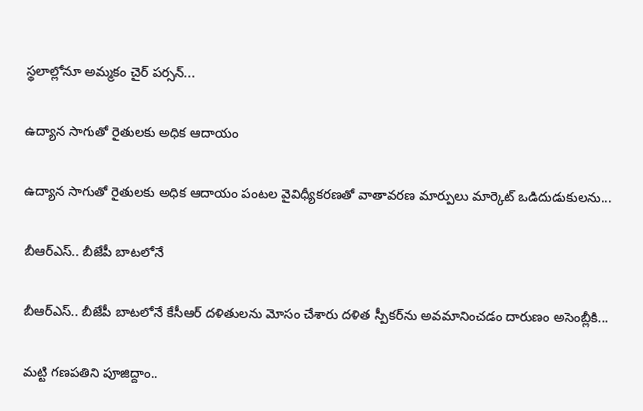స్థ‌లాల్లోనూ అమ్మకం చైర్ పర్సన్...

ఉద్యాన సాగుతో రైతులకు అధిక ఆదాయం

ఉద్యాన సాగుతో రైతులకు అధిక ఆదాయం పంటల వైవిధ్యీకరణతో వాతావరణ మార్పులు మార్కెట్‌ ఒడిదుడుకులను...

బీఆర్‌ఎస్‌.. బీజేపీ బాటలోనే

బీఆర్‌ఎస్‌.. బీజేపీ బాటలోనే కేసీఆర్‌ దళితులను మోసం చేశారు దళిత స్పీకర్‌ను అవమానించడం దారుణం అసెంబ్లీకి...

మట్టి గణపతిని పూజిద్దాం..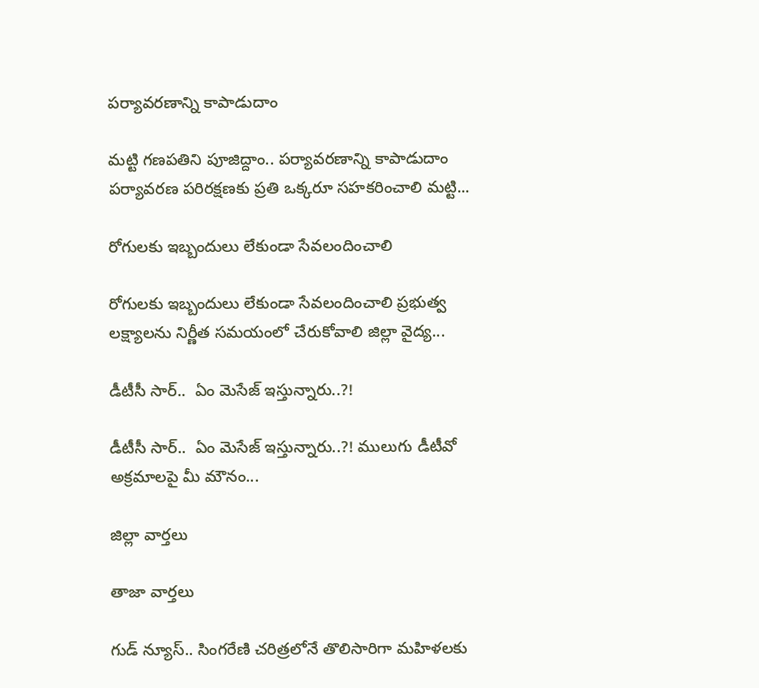పర్యావరణాన్ని కాపాడుదాం

మట్టి గణపతిని పూజిద్దాం.. పర్యావరణాన్ని కాపాడుదాం పర్యావరణ పరిరక్షణకు ప్రతి ఒక్కరూ సహకరించాలి మట్టి...

రోగులకు ఇబ్బందులు లేకుండా సేవలందించాలి

రోగులకు ఇబ్బందులు లేకుండా సేవలందించాలి ప్రభుత్వ లక్ష్యాలను నిర్ణీత సమయంలో చేరుకోవాలి జిల్లా వైద్య...

డీటీసీ సార్‌..  ఏం మెసేజ్ ఇస్తున్నారు..?!

డీటీసీ సార్‌..  ఏం మెసేజ్ ఇస్తున్నారు..?! ములుగు డీటీవో అక్ర‌మాల‌పై మీ మౌనం...

జిల్లా వార్త‌లు

తాజా వార్త‌లు

గుడ్ న్యూస్.. సింగరేణి చరిత్రలోనే తొలిసారిగా మ‌హిళ‌ల‌కు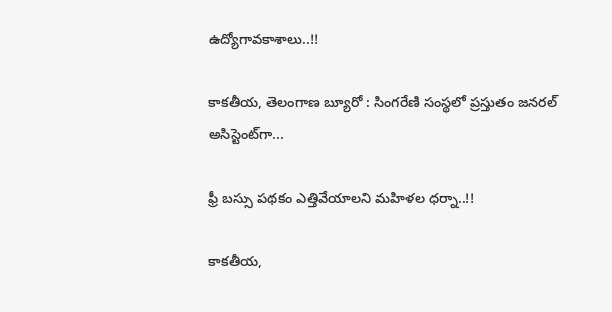ఉద్యోగావ‌కాశాలు..!!

కాక‌తీయ‌, తెలంగాణ బ్యూరో : సింగరేణి సంస్థలో ప్రస్తుతం జనరల్ అసిస్టెంట్‌గా...

ఫ్రీ బస్సు పథకం ఎత్తివేయాలని మహిళల ధర్నా..!!

కాకతీయ,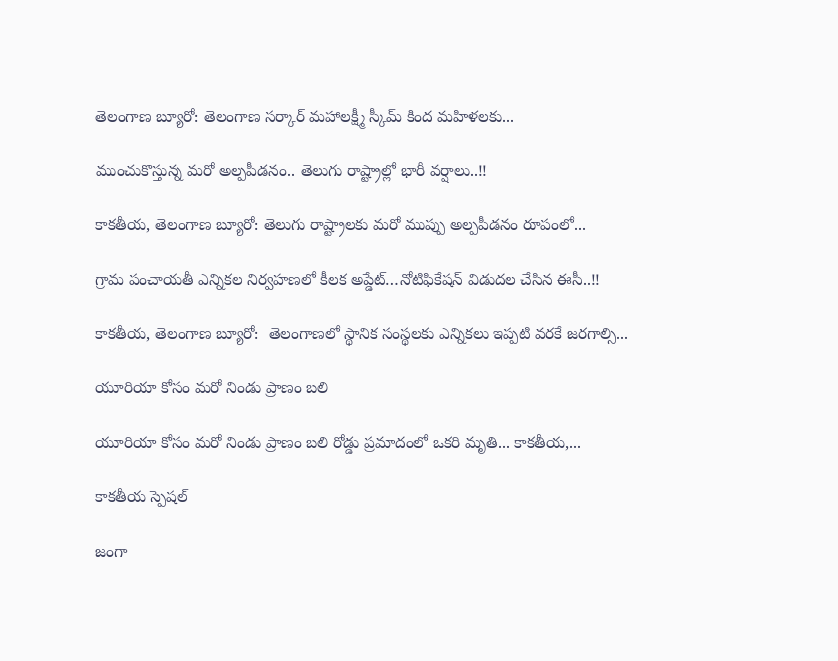తెలంగాణ బ్యూరో: తెలంగాణ సర్కార్ మహాలక్ష్మీ స్కీమ్ కింద మహిళలకు...

ముంచుకొస్తున్న మరో అల్పపీడనం.. తెలుగు రాష్ట్రాల్లో భారీ వర్షాలు..!!

కాకతీయ, తెలంగాణ బ్యూరో: తెలుగు రాష్ట్రాలకు మరో ముప్పు అల్పపీడనం రూపంలో...

గ్రామ పంచాయ‌తీ ఎన్నిక‌ల నిర్వ‌హ‌ణ‌లో కీల‌క అప్డేట్‌…నోటిఫికేషన్ విడుదల చేసిన ఈసీ..!!

కాకతీయ, తెలంగాణ బ్యూరో:  తెలంగాణలో స్థానిక సంస్థలకు ఎన్నికలు ఇప్పటి వరకే జరగాల్సి...

యూరియా కోసం మరో నిండు ప్రాణం బలి

యూరియా కోసం మరో నిండు ప్రాణం బలి రోడ్డు ప్రమాదంలో ఒకరి మృతి... కాకతీయ,...

కాక‌తీయ స్పెష‌ల్‌

జంగా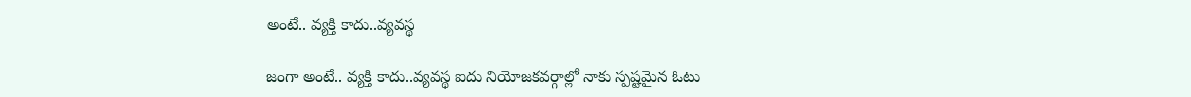అంటే.. వ్య‌క్తి కాదు..వ్య‌వస్థ‌

జంగా అంటే.. వ్య‌క్తి కాదు..వ్య‌వస్థ‌ ఐదు నియోజ‌క‌వ‌ర్గాల్లో నాకు స్ప‌ష్ట‌మైన ఓటు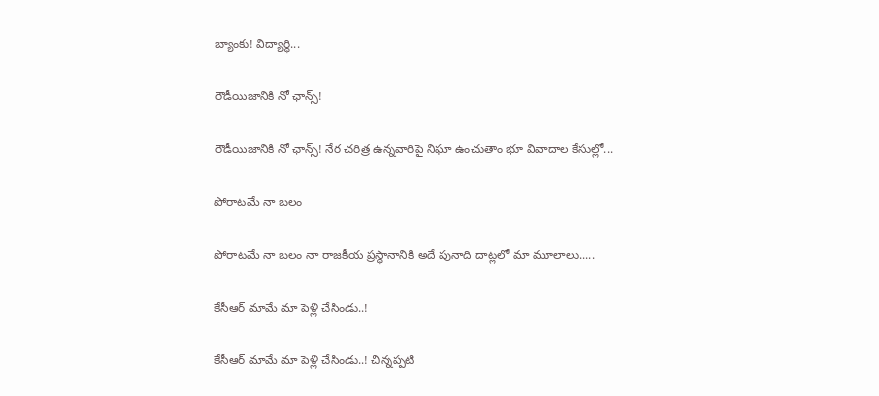బ్యాంకు! విద్యార్థి...

రౌడీయిజానికి నో ఛాన్స్‌!

రౌడీయిజానికి నో ఛాన్స్‌! నేర చరిత్ర ఉన్న‌వారిపై నిఘా ఉంచుతాం భూ వివాదాల కేసుల్లో...

పోరాటమే నా బలం

పోరాటమే నా బలం నా రాజకీయ ప్రస్థానానికి అదే పునాది దాట్లలో మా మూలాలు.....

కేసీఆర్‌ మామే మా పెళ్లి చేసిండు..!

కేసీఆర్‌ మామే మా పెళ్లి చేసిండు..! చిన్నప్ప‌టి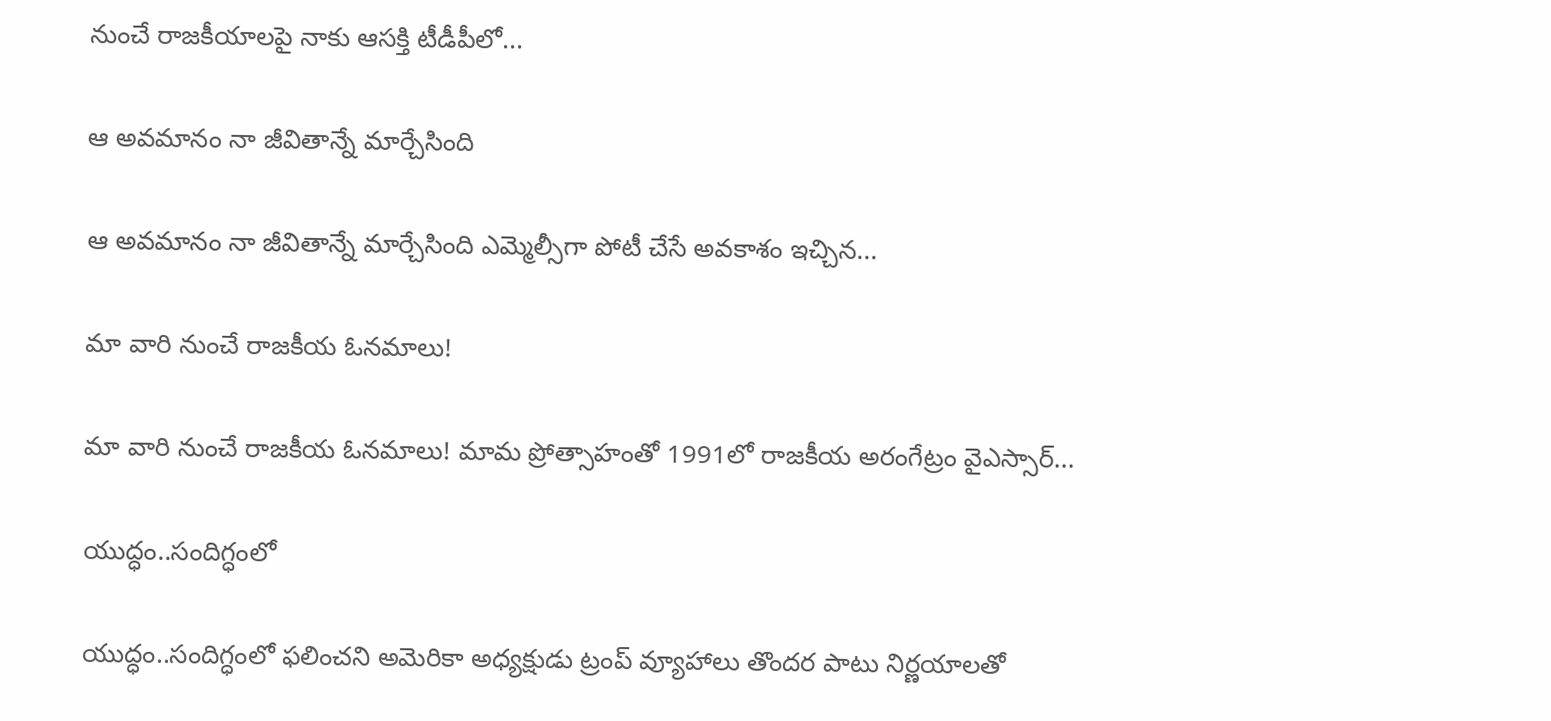నుంచే రాజకీయాలపై నాకు ఆసక్తి టీడీపీలో...

ఆ అవమానం నా జీవితాన్నే మార్చేసింది

ఆ అవమానం నా జీవితాన్నే మార్చేసింది ఎమ్మెల్సీగా పోటీ చేసే అవ‌కాశం ఇచ్చిన...

మా వారి నుంచే రాజకీయ ఓనమాలు!

మా వారి నుంచే రాజకీయ ఓనమాలు! మామ ప్రోత్సాహంతో 1991లో రాజకీయ అరంగేట్రం వైఎస్సార్‌...

యుద్ధం..సందిగ్ధంలో

యుద్ధం..సందిగ్ధంలో ఫ‌లించని అమెరికా అధ్య‌క్షుడు ట్రంప్ వ్యూహాలు తొంద‌ర పాటు నిర్ణ‌యాల‌తో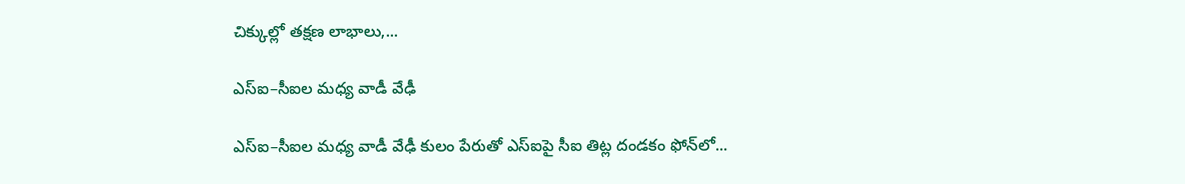చిక్కుల్లో తక్షణ లాభాలు,...

ఎస్ఐ–సీఐల మ‌ధ్య వాడీ వేఢీ

ఎస్ఐ–సీఐల మ‌ధ్య వాడీ వేఢీ కులం పేరుతో ఎస్ఐపై సీఐ తిట్ల దండ‌కం ఫోన్‌లో...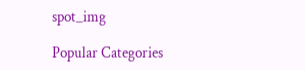spot_img

Popular Categories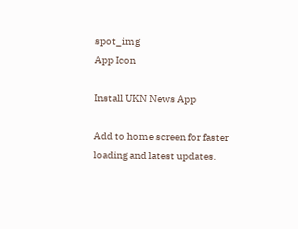spot_img
App Icon

Install UKN News App

Add to home screen for faster loading and latest updates.